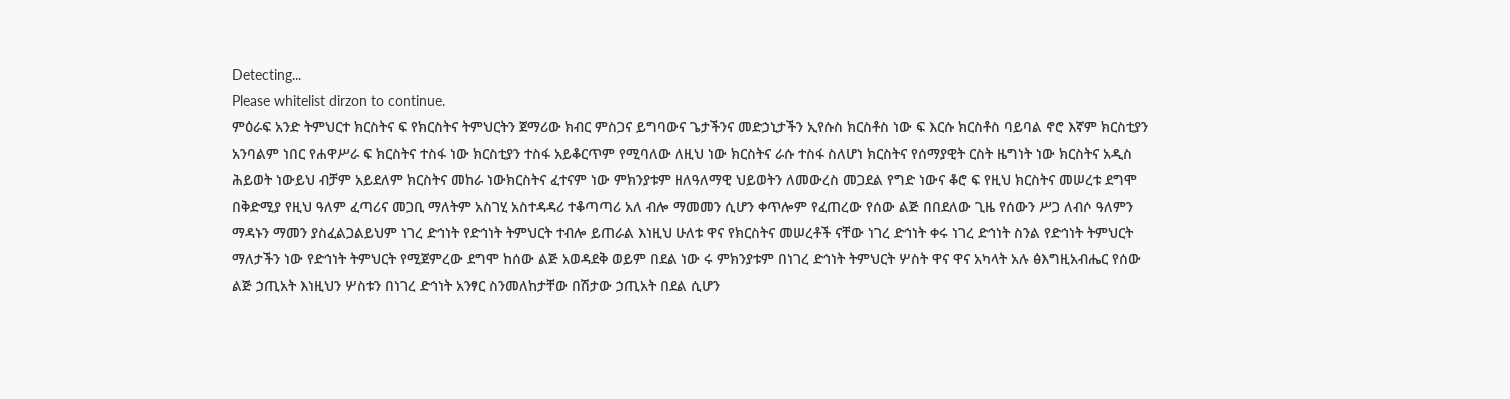Detecting...
Please whitelist dirzon to continue.
ምዕራፍ አንድ ትምህርተ ክርስትና ፍ የክርስትና ትምህርትን ጀማሪው ክብር ምስጋና ይግባውና ጌታችንና መድኃኒታችን ኢየሱስ ክርስቶስ ነው ፍ እርሱ ክርስቶስ ባይባል ኖሮ እኛም ክርስቲያን አንባልም ነበር የሐዋሥራ ፍ ክርስትና ተስፋ ነው ክርስቲያን ተስፋ አይቆርጥም የሚባለው ለዚህ ነው ክርስትና ራሱ ተስፋ ስለሆነ ክርስትና የሰማያዊት ርስት ዜግነት ነው ክርስትና አዲስ ሕይወት ነውይህ ብቻም አይደለም ክርስትና መከራ ነውክርስትና ፈተናም ነው ምክንያቱም ዘለዓለማዊ ህይወትን ለመውረስ መጋደል የግድ ነውና ቆሮ ፍ የዚህ ክርስትና መሠረቱ ደግሞ በቅድሚያ የዚህ ዓለም ፈጣሪና መጋቢ ማለትም አስገሂ አስተዳዳሪ ተቆጣጣሪ አለ ብሎ ማመመን ሲሆን ቀጥሎም የፈጠረው የሰው ልጅ በበደለው ጊዜ የሰውን ሥጋ ለብሶ ዓለምን ማዳኑን ማመን ያስፈልጋልይህም ነገረ ድኅነት የድኅነት ትምህርት ተብሎ ይጠራል እነዚህ ሁለቱ ዋና የክርስትና መሠረቶች ናቸው ነገረ ድኅነት ቀሩ ነገረ ድኅነት ስንል የድኅነት ትምህርት ማለታችን ነው የድኅነት ትምህርት የሚጀምረው ደግሞ ከሰው ልጅ አወዳደቅ ወይም በደል ነው ሩ ምክንያቱም በነገረ ድኅነት ትምህርት ሦስት ዋና ዋና አካላት አሉ ፅእግዚአብሔር የሰው ልጅ ኃጢአት እነዚህን ሦስቱን በነገረ ድኅነት አንፃር ስንመለከታቸው በሽታው ኃጢአት በደል ሲሆን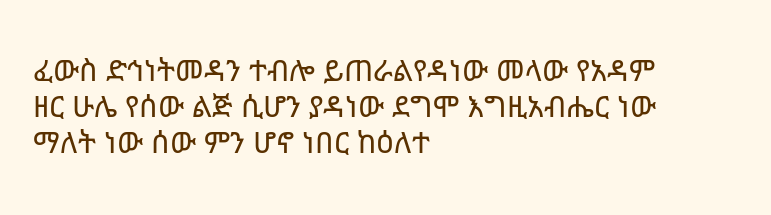ፈውስ ድኅነትመዳን ተብሎ ይጠራልየዳነው መላው የአዳም ዘር ሁሌ የሰው ልጅ ሲሆን ያዳነው ደግሞ እግዚአብሔር ነው ማለት ነው ሰው ምን ሆኖ ነበር ከዕለተ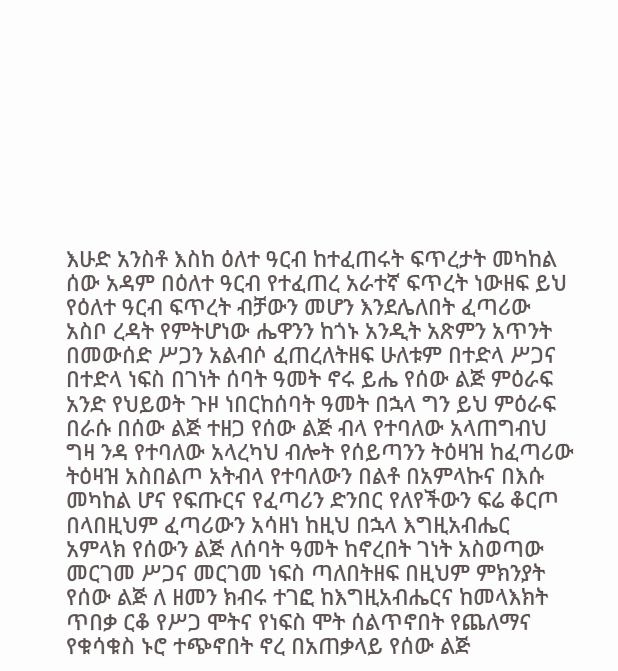እሁድ አንስቶ እስከ ዕለተ ዓርብ ከተፈጠሩት ፍጥረታት መካከል ሰው አዳም በዕለተ ዓርብ የተፈጠረ አራተኛ ፍጥረት ነውዘፍ ይህ የዕለተ ዓርብ ፍጥረት ብቻውን መሆን እንደሌለበት ፈጣሪው አስቦ ረዳት የምትሆነው ሔዋንን ከጎኑ አንዲት አጽምን አጥንት በመውሰድ ሥጋን አልብሶ ፈጠረለትዘፍ ሁለቱም በተድላ ሥጋና በተድላ ነፍስ በገነት ሰባት ዓመት ኖሩ ይሔ የሰው ልጅ ምዕራፍ አንድ የህይወት ጉዞ ነበርከሰባት ዓመት በኋላ ግን ይህ ምዕራፍ በራሱ በሰው ልጅ ተዘጋ የሰው ልጅ ብላ የተባለው አላጠግብህ ግዛ ንዳ የተባለው አላረካህ ብሎት የሰይጣንን ትዕዛዝ ከፈጣሪው ትዕዛዝ አስበልጦ አትብላ የተባለውን በልቶ በአምላኩና በእሱ መካከል ሆና የፍጡርና የፈጣሪን ድንበር የለየችውን ፍሬ ቆርጦ በላበዚህም ፈጣሪውን አሳዘነ ከዚህ በኋላ እግዚአብሔር አምላክ የሰውን ልጅ ለሰባት ዓመት ከኖረበት ገነት አስወጣው መርገመ ሥጋና መርገመ ነፍስ ጣለበትዘፍ በዚህም ምክንያት የሰው ልጅ ለ ዘመን ክብሩ ተገፎ ከእግዚአብሔርና ከመላእክት ጥበቃ ርቆ የሥጋ ሞትና የነፍስ ሞት ሰልጥኖበት የጨለማና የቁሳቁስ ኑሮ ተጭኖበት ኖረ በአጠቃላይ የሰው ልጅ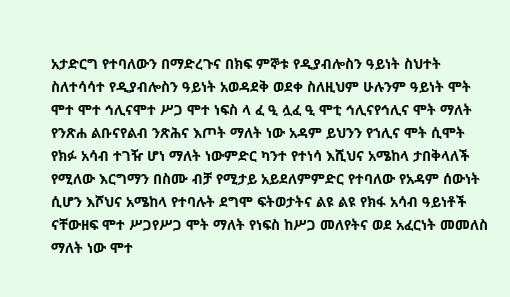አታድርግ የተባለውን በማድረጉና በክፍ ምኞቱ የዲያብሎስን ዓይነት ስህተት ስለተሳሳተ የዲያብሎስን ዓይነት አወዳደቅ ወደቀ ስለዚህም ሁሉንም ዓይነት ሞት ሞተ ሞተ ኅሊናሞተ ሥጋ ሞተ ነፍስ ላ ፈ ዒ ሏፈ ዒ ሞቲ ኅሊናየኅሊና ሞት ማለት የንጽሐ ልቡናየልብ ንጽሕና እጦት ማለት ነው አዳም ይህንን የኀሊና ሞት ሲሞት የክፉ አሳብ ተገዥ ሆነ ማለት ነውምድር ካንተ የተነሳ እሺህና አሜከላ ታበቅላለች የሚለው እርግማን በስሙ ብቻ የሚታይ አይደለምምድር የተባለው የአዳም ሰውነት ሲሆን እሾህና አሜከላ የተባሉት ደግሞ ፍትወታትና ልዩ ልዩ የክፋ አሳብ ዓይነቶች ናቸውዘፍ ሞተ ሥጋየሥጋ ሞት ማለት የነፍስ ከሥጋ መለየትና ወደ አፈርነት መመለስ ማለት ነው ሞተ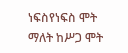ነፍስየነፍስ ሞት ማለት ከሥጋ ሞት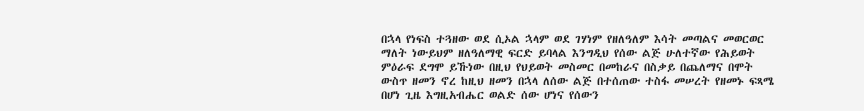በኋላ የነፍስ ተጓዘው ወደ ሲኦል ኋላም ወደ ገሃነም የዘለዓለም እሳት መጣልና መወርወር ማለት ነውይህም ዘለዓለማዊ ፍርድ ይባላል እንግዲህ የሰው ልጅ ሁለተኛው የሕይወት ምዕራፍ ደግሞ ይኹነው በዚህ የህይወት መስመር በመከራና በስቃይ በጨለማና በሞት ውስጥ ዘመን ኖረ ከዚህ ዘመን በኋላ ለሰው ልጅ በተሰጠው ተስፋ መሠረት የዘመኑ ፍጻሜ በሆነ ጊዜ እግዚአብሔር ወልድ ሰው ሆነና የሰውን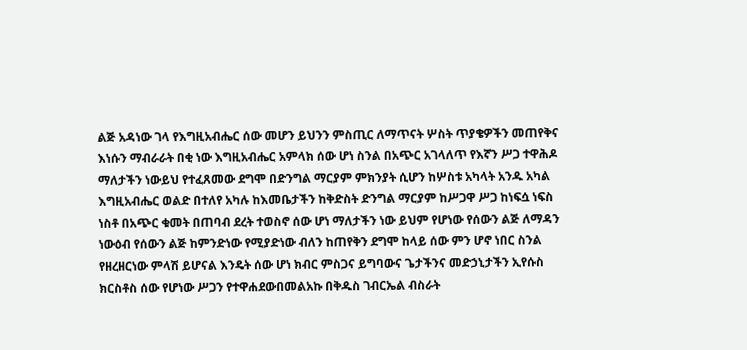ልጅ አዳነው ገላ የእግዚአብሔር ሰው መሆን ይህንን ምስጢር ለማጥናት ሦስት ጥያቄዎችን መጠየቅና እነሱን ማብራራት በቂ ነው እግዚአብሔር አምላክ ሰው ሆነ ስንል በአጭር አገላለጥ የእኛን ሥጋ ተዋሕዶ ማለታችን ነውይህ የተፈጸመው ደግሞ በድንግል ማርያም ምክንያት ሲሆን ከሦስቱ አካላት አንዱ አካል እግዚአብሔር ወልድ በተለየ አካሉ ከእመቤታችን ከቅድስት ድንግል ማርያም ከሥጋዋ ሥጋ ከነፍሷ ነፍስ ነስቶ በአጭር ቁመት በጠባብ ደረት ተወስኖ ሰው ሆነ ማለታችን ነው ይህም የሆነው የሰውን ልጅ ለማዳን ነውዕብ የሰውን ልጅ ከምንድነው የሚያድነው ብለን ከጠየቅን ደግሞ ከላይ ሰው ምን ሆኖ ነበር ስንል የዘረዘርነው ምላሽ ይሆናል እንዴት ሰው ሆነ ክብር ምስጋና ይግባውና ጌታችንና መድኃኒታችን ኢየሱስ ክርስቶስ ሰው የሆነው ሥጋን የተዋሐደውበመልአኩ በቅዱስ ገብርኤል ብስራት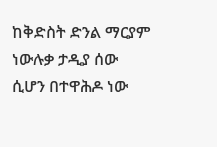ከቅድስት ድንል ማርያም ነውሉቃ ታዲያ ሰው ሲሆን በተዋሕዶ ነው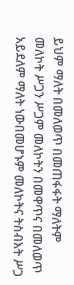ይህም ማለት በመለወጥ በመጠፋፋት ማለትም መለኮት ሥጋን ሥጋም መለኮትን በመዋጥና በመለወጥ አይደለም ማለት ነውበመሆኑም መለኮትና ትስብእት ሥጋ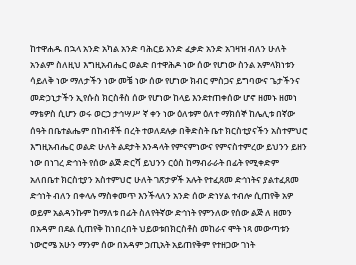ከተዋሐዱ በኋላ አንድ አካል አንድ ባሕርይ አንድ ፈቃድ አንድ አገዛዝ ብለን ሁለት አንልም ስለዚህ እግዚአብሔር ወልድ በተዋሕዶ ነው ሰው የሆነው ስንል አምላክነቱን ሳይለቅ ነው ማለታችን ነው መቼ ነው ሰው የሆነው ክብር ምስጋና ይግባውና ጌታችንና መድኃኒታችን ኢየሱስ ክርስቶስ ሰው የሆነው ከላይ እንደተጠቀሰው ሆኖ ዘመኑ ዘመነ ማቴዎስ ሲሆን ወሩ ወርኃ ታኅሣሥ ኛ ቀን ነው ዕለቱም ዕለተ ማክሰኞ ከሌሊቱ በኛው ሰዓት በቤተልሔም በከብቶች በረት ተወለደሉቃ በቅድስት ቤተ ክርስቲያናችን አስተምህሮ እግዚአብሔር ወልድ ሁለት ልደታት እንዳላት የምናምነውና የምናስተምረው ይህንን ይዘን ነው በነገረ ድኅነት የሰው ልጅ ድርሻ ይህንን ርዕስ ከማብራራት በፊት የሚቀድም አለበቤተ ክርስቲያን አስተምህሮ ሁለት ገጽታዎች አሉት የተፈጸመ ድኅነትና ያልተፈጸመ ድኅነት ብለን በቀላሉ ማስቀመጥ እንችላለን አንድ ሰው ድነሃል ተብሎ ሲጠየቅ አዎ ወይም አልዳንኩም ከማለቱ በፊት ስለየትኛው ድኅነት የምንለው የሰው ልጅ ለ ዘመን በአዳም በደል ሲጠየቅ ከነበረበት ህይወቱበክርስቶስ መከራና ሞት ነጻ መውጣቱን ነውሮሜ አሁን ማንም ሰው በአዳም ኃጢአት አይጠየቅም የተዘጋው ገነት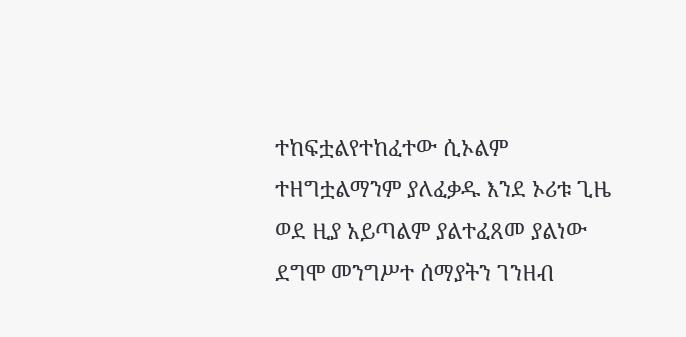ተከፍቷልየተከፈተው ሲኦልም ተዘግቷልማንም ያለፈቃዱ እንደ ኦሪቱ ጊዜ ወደ ዚያ አይጣልም ያልተፈጸመ ያልነው ደግሞ መንግሥተ ሰማያትን ገንዘብ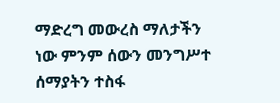ማድረግ መውረስ ማለታችን ነው ምንም ሰውን መንግሥተ ሰማያትን ተስፋ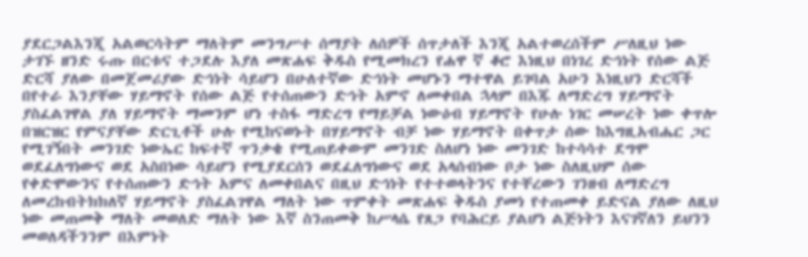ያደርጋልእንጂ አልወርሳትም ማለትም መንግሥተ ሰማያት ለሰዎች ሰጥታለች እንጂ አልተወረሰችም ሥለዚህ ነው ታገኙ ዘንድ ሩጡ በርቱና ተጋደሉ እያለ መጽሐፍ ቅዱስ የሚመክረን የሐዋ ኛ ቆሮ እነዚህ በነገረ ድኅነት የሰው ልጅ ድርሻ ያለው በመጀመሪያው ድኅነት ሳይሆን በሁለተኛው ድኅነት መሆኑን ማተዋል ይገባል አሁን እነዚህን ድርሻች በየተራ እንያቸው ሃይማኖት የሰው ልጅ የተሰጠውን ድኅት አምኖ ለመቀበል ኋላም በእጁ ለማድረግ ሃይማኖት ያስፈልገዋል ያለ ሃይማኖት ማመንም ሆነ ተስፋ ማድረግ የማይቻል ነውዕብ ሃይማኖት የሁሉ ነገር መሠረት ነው ቀጥሎ በዝርዝር የምናያቸው ድርጊቶች ሁሉ የሚከናወኑት በሃይማኖት ብቻ ነው ሃይማኖት በቀጥታ ሰው ከእግዚአብሔር ጋር የሚገኝበት መንገድ ነውኤር ከፍተኛ ጥንቃቄ የሚጠይቀውም መንገድ ስለሆነ ነው መንገድ ከተሳሳተ ደግሞ ወደፈለግነውና ወደ አስበነው ሳይሆን የሚያደርሰን ወደፈለግነውና ወደ አላሰብነው ቦታ ነው ስለዚህም ሰው የቀድሞውንና የተሰጠውን ድኅት አምና ለመቀበልና በዚህ ድኅነት የተተወላትንና የተቸረውን ገንዘብ ለማድረግ ለመረከብትክክለኛ ሃይማኖት ያስፈልገዋል ማለት ነው ጥምቀት መጽሐፍ ቅዱስ ያመነ የተጠመቀ ይድናል ያለው ለዚህ ነው መጠመቅ ማለት መወለድ ማለት ነው እኛ ስንጠመቅ ከሥላሴ የጸጋ የባሕርይ ያልሆነ ልጅነትን እናገኛለን ይህንን መወለዳችንንም በእምነት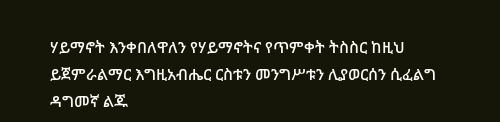ሃይማኖት እንቀበለዋለን የሃይማኖትና የጥምቀት ትስስር ከዚህ ይጀምራልማር እግዚአብሔር ርስቱን መንግሥቱን ሊያወርሰን ሲፈልግ ዳግመኛ ልጁ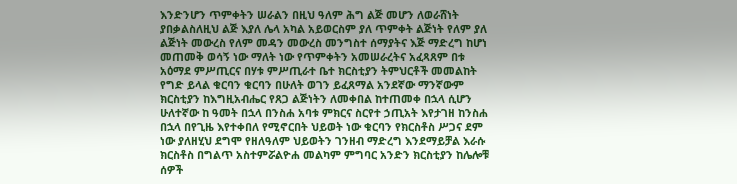እንድንሆን ጥምቀትን ሠራልን በዚህ ዓለም ሕግ ልጅ መሆን ለወራሸነት ያበቃልስለዚህ ልጅ እያለ ሌላ አካል አይወርስም ያለ ጥምቀት ልጅነት የለም ያለ ልጅነት መውረስ የለም መዳን መውረስ መንግስተ ሰማያትና እጅ ማድረግ ከሆነ መጠመቅ ወሳኝ ነው ማለት ነው የጥምቀትን አመሠራረትና አፈጻጸም በቱ አዕማደ ምሥጢርና በሃቱ ምሥጢራተ ቤተ ክርስቲያን ትምህርቶች መመልከት የግድ ይላል ቁርባን ቁርባን በሁለት ወገን ይፈጸማል አንደኛው ማንኛውም ክርስቲያን ከእግዚአብሔር የጸጋ ልጅነትን ለመቀበል ከተጠመቀ በኋላ ሲሆን ሁለተኛው ከ ዓመት በኋላ በንስሐ አባቱ ምክርና ስርየተ ኃጢአት እየታገዘ ከንስሐ በኋላ በየጊዜ እየተቀበለ የሚኖርበት ህይወት ነው ቁርባን የክርስቶስ ሥጋና ደም ነው ያለዘሂህ ደግሞ የዘለዓለም ህይወትን ገንዘብ ማድረግ እንደማይቻል እራሱ ክርስቶስ በግልጥ አስተምሯልዮሐ መልካም ምግባር አንድን ክርስቲያን ከሌሎቹ ሰዎች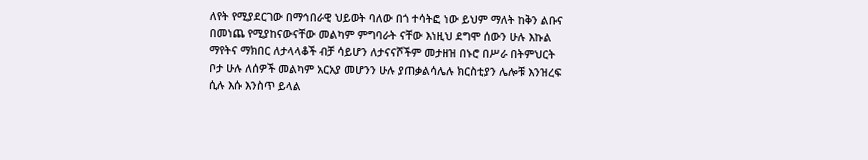ለየት የሚያደርገው በማኅበራዊ ህይወት ባለው በጎ ተሳትፎ ነው ይህም ማለት ከቅን ልቡና በመነጨ የሚያከናውናቸው መልካም ምግባራት ናቸው እነዚህ ደግሞ ሰውን ሁሉ እኩል ማየትና ማክበር ለታላላቆች ብቻ ሳይሆን ለታናናሾችም መታዘዝ በኑሮ በሥራ በትምህርት ቦታ ሁሉ ለሰዎች መልካም አርአያ መሆንን ሁሉ ያጠቃልሳሌሉ ክርስቲያን ሌሎቹ እንዝረፍ ሲሉ እሱ እንስጥ ይላል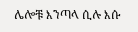ሌሎቹ እንጣላ ሲሉ እሱ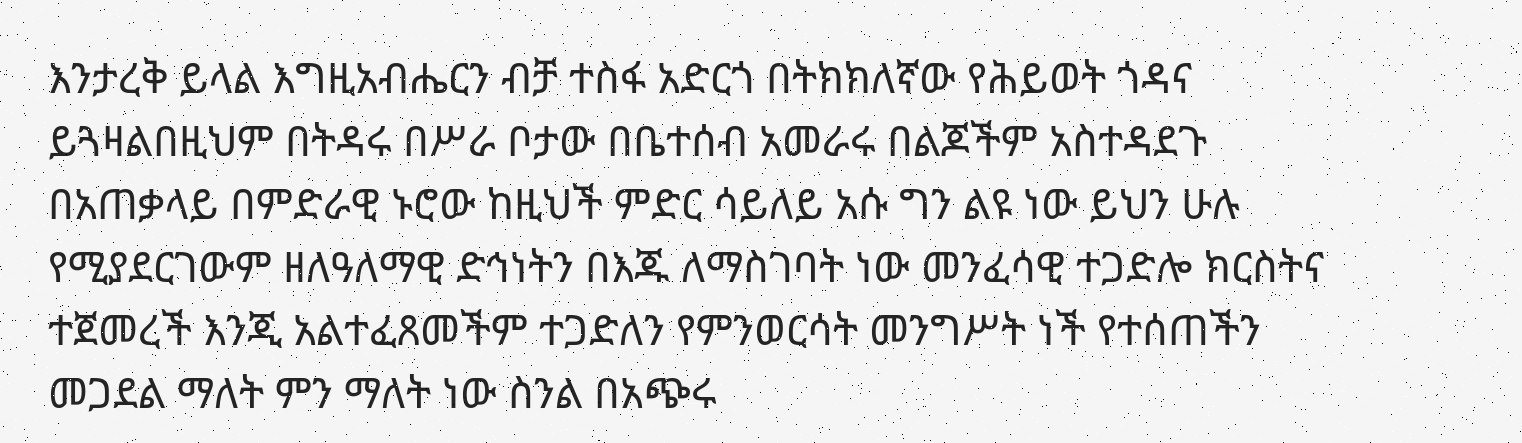እንታረቅ ይላል እግዚአብሔርን ብቻ ተስፋ አድርጎ በትክክለኛው የሕይወት ጎዳና ይጓዛልበዚህም በትዳሩ በሥራ ቦታው በቤተሰብ አመራሩ በልጆችም አስተዳደጉ በአጠቃላይ በምድራዊ ኑሮው ከዚህች ምድር ሳይለይ አሱ ግን ልዩ ነው ይህን ሁሉ የሚያደርገውም ዘለዓለማዊ ድኅነትን በእጁ ለማስገባት ነው መንፈሳዊ ተጋድሎ ክርስትና ተጀመረች እንጂ አልተፈጸመችም ተጋድለን የምንወርሳት መንግሥት ነች የተሰጠችን መጋደል ማለት ምን ማለት ነው ስንል በአጭሩ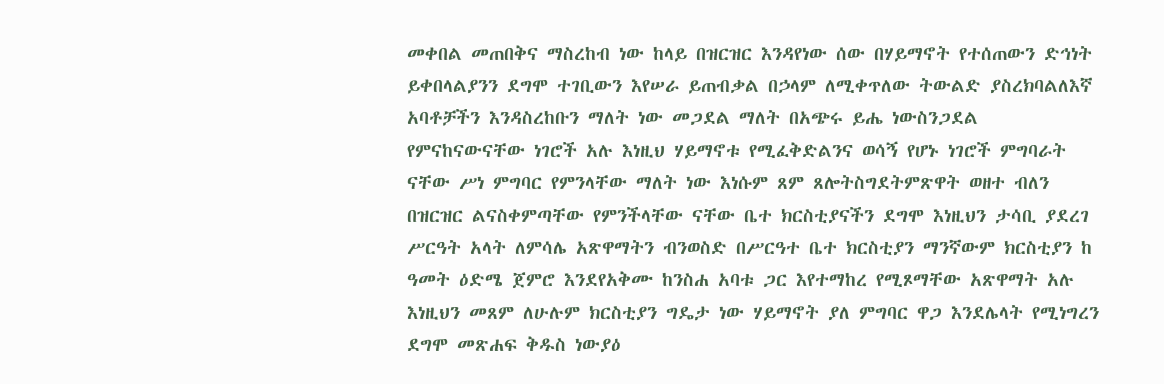መቀበል መጠበቅና ማስረከብ ነው ከላይ በዝርዝር እንዳየነው ሰው በሃይማኖት የተሰጠውን ድኅነት ይቀበላልያንን ደግሞ ተገቢውን እየሠራ ይጠብቃል በኃላም ለሚቀጥለው ትውልድ ያስረክባልለእኛ አባቶቻችን እንዳስረከቡን ማለት ነው መጋደል ማለት በአጭሩ ይሔ ነውስንጋደል የምናከናውናቸው ነገሮች አሉ እነዚህ ሃይማኖቱ የሚፈቅድልንና ወሳኝ የሆኑ ነገሮች ምግባራት ናቸው ሥነ ምግባር የምንላቸው ማለት ነው እነሱም ጸም ጸሎትስግደትምጽዋት ወዘተ ብለን በዝርዝር ልናስቀምጣቸው የምንችላቸው ናቸው ቤተ ክርስቲያናችን ደግሞ እነዚህን ታሳቢ ያደረገ ሥርዓት አላት ለምሳሌ አጽዋማትን ብንወስድ በሥርዓተ ቤተ ክርስቲያን ማንኛውም ክርስቲያን ከ ዓመት ዕድሜ ጀምሮ እንደየአቅሙ ከንስሐ አባቱ ጋር እየተማከረ የሚጾማቸው አጽዋማት አሉ እነዚህን መጸም ለሁሉም ክርስቲያን ግዴታ ነው ሃይማኖት ያለ ምግባር ዋጋ እንደሌላት የሚነግረን ደግሞ መጽሐፍ ቅዱስ ነውያዕ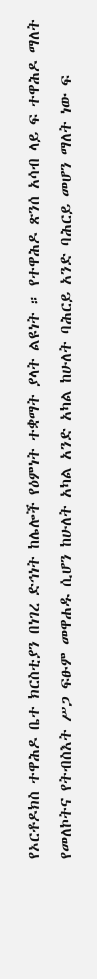የኦርቶዶክስ ተዋሕዶ ቤተ ክርስቲያን በነገረ ድኅነት ከሌሎች የዕምነት ተቋማት ያላት ልዩነት ። የተዋሕዶ ጽንሰ አሳብ ላይ ፍ ተዋሕዶ ማለት የመለኮትና የትብስእት ሥጋ ፍፁም መዋሐዱ ሲሆን ከሁለት አካል አንድ አካል ከሁለት ባሕርይ አንድ ባሕርይ መሆን ማለት ነው ፍ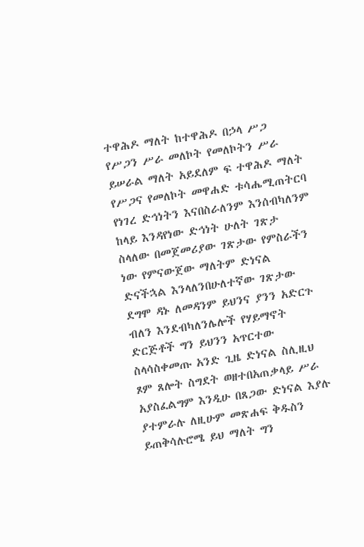ተዋሕዶ ማለት ከተዋሕዶ በኃላ ሥጋ የሥጋን ሥራ መለኮት የመለኮትን ሥራ ይሠራል ማለት አይደለም ፍ ተዋሕዶ ማለት የሥጋና የመለኮት መዋሐድ ቱሳሔሚጠትርባ የነገረ ድኅነትን እናበስራለንም እንሰብካለንም ከላይ እንዳየነው ድኅነት ሁለት ገጽታ ስላለው በመጀመሪያው ገጽታው የምስራችን ነው የምናውጀው ማለትም ድነናል ድናችኋል እንላለንበሁለተኛው ገጽታው ደግሞ ዳኑ ለመዳንም ይህንና ያንን አድርጉ ብለን እንደብካለንሌሎች የሃይማኖት ድርጅቶች ግን ይህንን አጥርተው ስላሳስቀመጡ አንድ ጊዜ ድነናል ስሊዚህ ጾም ጸሎት ስግደት ወዘተበአጠቃላይ ሥራ አያስፈልግም እንዲሁ በጸጋው ድነናል እያሉ ያተምራሉ ለዚሁም መጽሐፍ ቅዱስን ይጠቅሳሉሮሜ ይህ ማለት ግን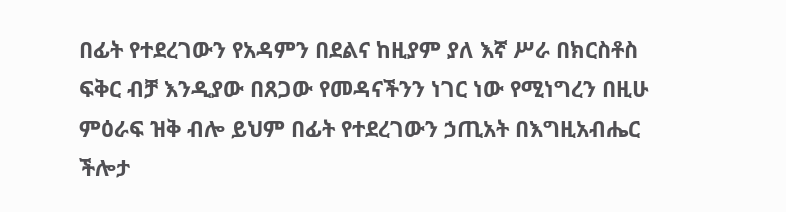በፊት የተደረገውን የአዳምን በደልና ከዚያም ያለ እኛ ሥራ በክርስቶስ ፍቅር ብቻ እንዲያው በጸጋው የመዳናችንን ነገር ነው የሚነግረን በዚሁ ምዕራፍ ዝቅ ብሎ ይህም በፊት የተደረገውን ኃጢአት በእግዚአብሔር ችሎታ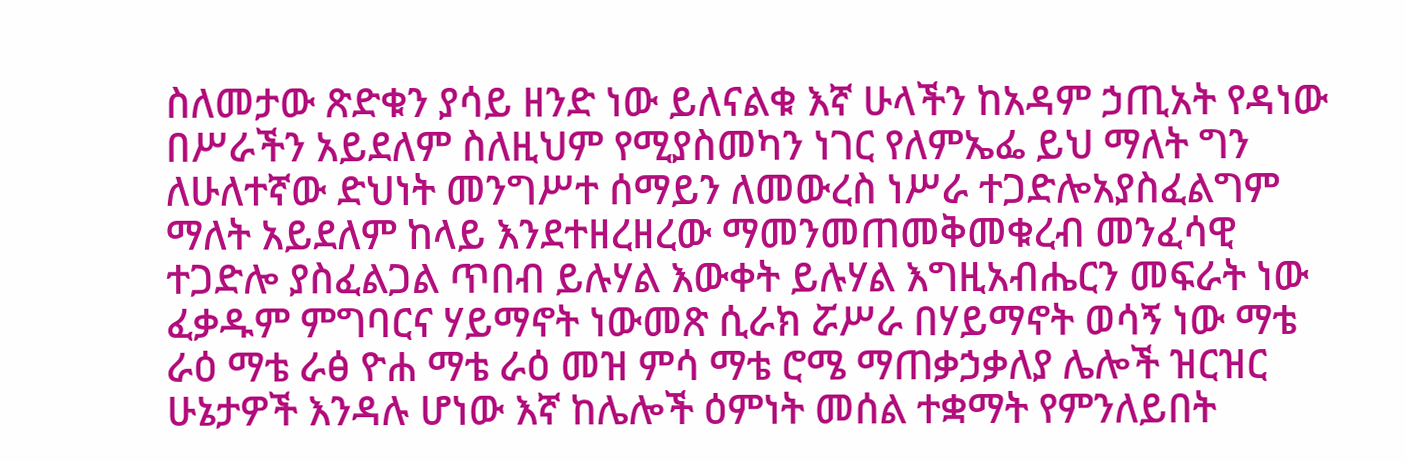ስለመታው ጽድቁን ያሳይ ዘንድ ነው ይለናልቁ እኛ ሁላችን ከአዳም ኃጢአት የዳነው በሥራችን አይደለም ስለዚህም የሚያስመካን ነገር የለምኤፌ ይህ ማለት ግን ለሁለተኛው ድህነት መንግሥተ ሰማይን ለመውረስ ነሥራ ተጋድሎአያስፈልግም ማለት አይደለም ከላይ እንደተዘረዘረው ማመንመጠመቅመቁረብ መንፈሳዊ ተጋድሎ ያስፈልጋል ጥበብ ይሉሃል እውቀት ይሉሃል እግዚአብሔርን መፍራት ነው ፈቃዱም ምግባርና ሃይማኖት ነውመጽ ሲራክ ሯሥራ በሃይማኖት ወሳኝ ነው ማቴ ራዕ ማቴ ራፅ ዮሐ ማቴ ራዕ መዝ ምሳ ማቴ ሮሜ ማጠቃኃቃለያ ሌሎች ዝርዝር ሁኔታዎች እንዳሉ ሆነው እኛ ከሌሎች ዕምነት መሰል ተቋማት የምንለይበት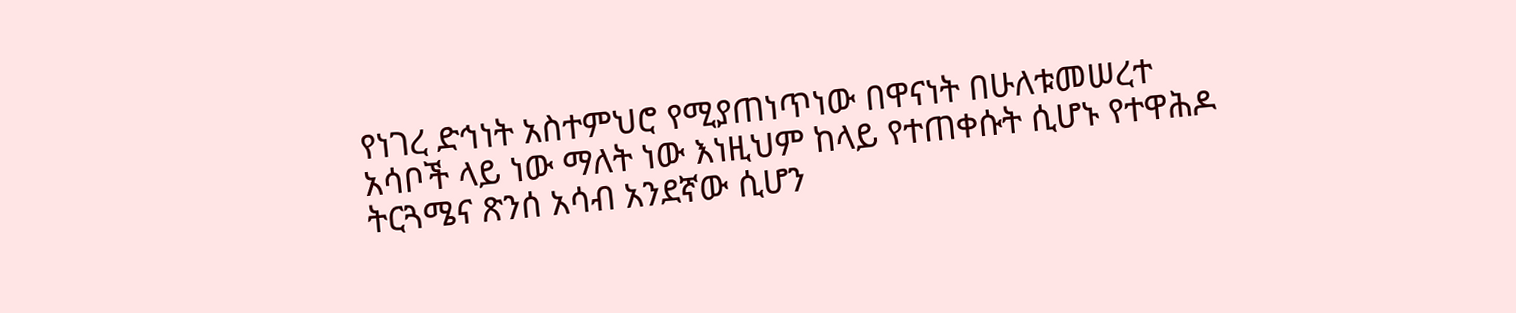የነገረ ድኅነት አስተምህሮ የሚያጠነጥነው በዋናነት በሁለቱመሠረተ አሳቦች ላይ ነው ማለት ነው እነዚህም ከላይ የተጠቀሱት ሲሆኑ የተዋሕዶ ትርጓሜና ጽንሰ አሳብ አንደኛው ሲሆን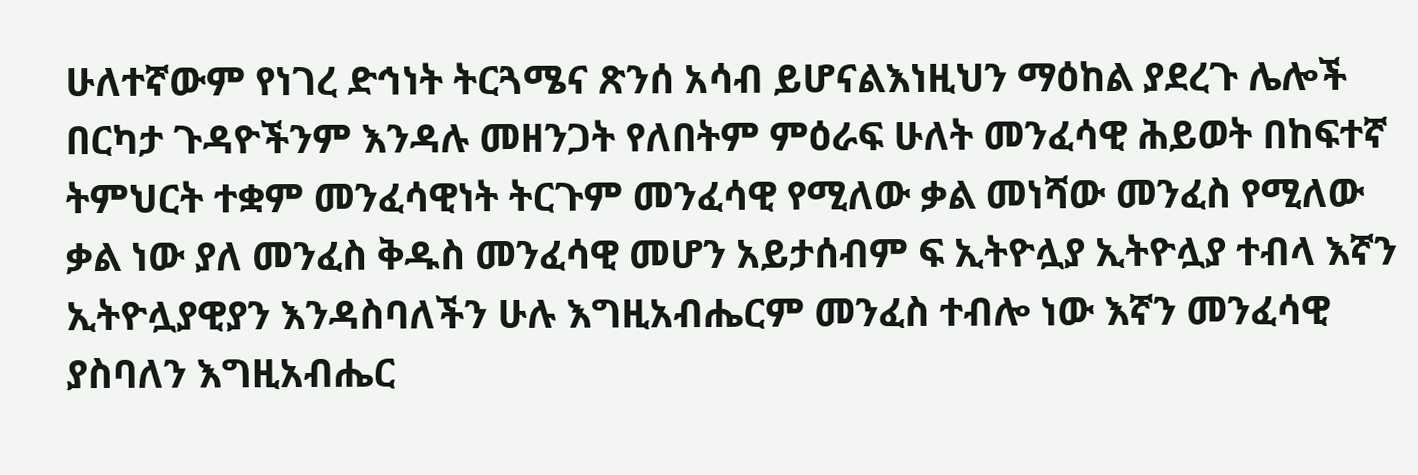ሁለተኛውም የነገረ ድኅነት ትርጓሜና ጽንሰ አሳብ ይሆናልእነዚህን ማዕከል ያደረጉ ሌሎች በርካታ ጉዳዮችንም እንዳሉ መዘንጋት የለበትም ምዕራፍ ሁለት መንፈሳዊ ሕይወት በከፍተኛ ትምህርት ተቋም መንፈሳዊነት ትርጉም መንፈሳዊ የሚለው ቃል መነሻው መንፈስ የሚለው ቃል ነው ያለ መንፈስ ቅዱስ መንፈሳዊ መሆን አይታሰብም ፍ ኢትዮሏያ ኢትዮሏያ ተብላ እኛን ኢትዮሏያዊያን እንዳስባለችን ሁሉ እግዚአብሔርም መንፈስ ተብሎ ነው እኛን መንፈሳዊ ያስባለን እግዚአብሔር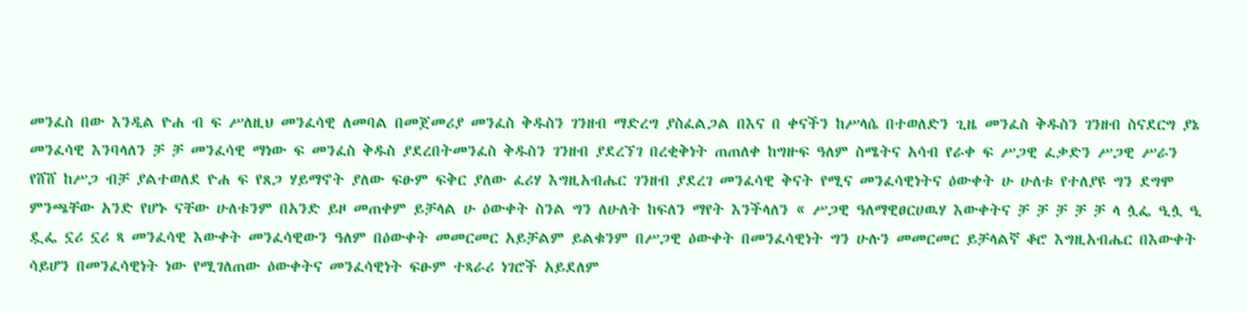መንፈስ በው እንዲል ዮሐ ብ ፍ ሥለዚህ መንፈሳዊ ለመባል በመጀመሪያ መንፈስ ቅዱስን ገንዘብ ማድረግ ያስፈልጋል በእና በ ቀናችን ከሥላሴ በተወለድን ጊዜ መንፈስ ቅዱስን ገንዘብ ስናደርግ ያኔ መንፈሳዊ እንባላለን ቻ ቻ መንፈሳዊ ማነው ፍ መንፈስ ቅዱስ ያደረበትመንፈስ ቅዱስን ገንዘብ ያደረኘገ በረቂቅነት ጠጠለቀ ከግዙፍ ዓለም ስሜትና አሳብ የራቀ ፍ ሥጋዊ ፈቃድን ሥጋዊ ሥራን የሸሸ ከሥጋ ብቻ ያልተወለደ ዮሐ ፍ የጸጋ ሃይማኖት ያለው ፍፁም ፍቅር ያለው ፈሪሃ እግዚአብሔር ገንዘብ ያደረገ መንፈሳዊ ቅናት የሚና መንፈሳዊነትና ዕውቀት ሁ ሁለቱ የተለያዩ ግን ደግሞ ምንጫቸው አንድ የሆኑ ናቸው ሁለቱንም በአንድ ይዞ መጠቀም ይቻላል ሁ ዕውቀት ስንል ግን ለሁለት ከፍለን ማየት እንችላለን « ሥጋዊ ዓለማዊፀርሀዉሃ እውቀትና ቻ ቻ ቻ ቻ ቻ ላ ሏፌ ዒሏ ዒ ዷፌ ኗሪ ኗሪ ጻ መንፈሳዊ እውቀት መንፈሳዊውን ዓለም በዕውቀት መመርመር አይቻልም ይልቁንም በሥጋዊ ዕውቀት በመንፈሳዊነት ግን ሁሉን መመርመር ይቻላልኛ ቆሮ እግዚአብሔር በእውቀት ሳይሆን በመንፈሳዊነት ነው የሚገለጠው ዕውቀትና መንፈሳዊነት ፍፁም ተጻራሪ ነገሮች አይደለም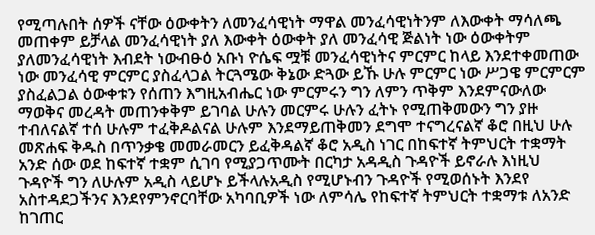የሚጣሉበት ሰዎች ናቸው ዕውቀትን ለመንፈሳዊነት ማዋል መንፈሳዊነትንም ለእውቀት ማሳለጫ መጠቀም ይቻላል መንፈሳዊነት ያለ እውቀት ዕውቀት ያለ መንፈሳዊ ጅልነት ነው ዕውቀትም ያለመንፈሳዊነት እብደት ነውብፁዕ አቡነ ዮሴፍ ሟቹ መንፈሳዊነትና ምርምር ከላይ እንደተቀመጠው ነው መንፈሳዊ ምርምር ያስፈላጋል ትርጓሜው ቅኔው ድጓው ይኹ ሁሉ ምርምር ነው ሥጋዌ ምርምርም ያስፈልጋል ዕውቀቱን የሰጠን እግዚአብሔር ነው ምርምሩን ግን ለምን ጥቅም እንደምናውለው ማወቅና መረዳት መጠንቀቅም ይገባል ሁሉን መርምሩ ሁሉን ፈትኑ የሚጠቅመውን ግን ያዙ ተብለናልኛ ተሰ ሁሉም ተፈቅዶልናል ሁሉም እንደማይጠቅመን ደግሞ ተናግረናልኛ ቆሮ በዚህ ሁሉ መጽሐፍ ቅዱስ በጥንቃቄ መመራመርን ይፈቅዳልኛ ቆሮ አዲስ ነገር በከፍተኛ ትምህርት ተቋማት አንድ ሰው ወደ ከፍተኛ ተቋም ሲገባ የሚያጋጥሙት በርካታ አዳዲስ ጉዳዮች ይኖራሉ እነዚህ ጉዳዮች ግን ለሁሉም አዲስ ላይሆኑ ይችላሉአዲስ የሚሆኑብን ጉዳዮች የሚወሰኑት እንደየ አስተዳደጋችንና እንደየምንኖርባቸው አካባቢዎች ነው ለምሳሌ የከፍተኛ ትምህርት ተቋማቱ ለአንድ ከገጠር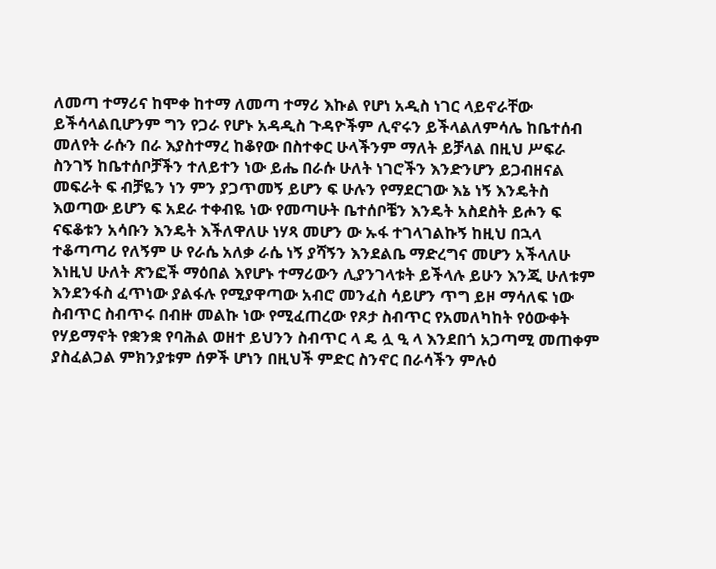ለመጣ ተማሪና ከሞቀ ከተማ ለመጣ ተማሪ እኩል የሆነ አዲስ ነገር ላይኖራቸው ይችሳላልቢሆንም ግን የጋራ የሆኑ አዳዲስ ጉዳዮችም ሊኖሩን ይችላልለምሳሌ ከቤተሰብ መለየት ራሱን በራ እያስተማረ ከቆየው በስተቀር ሁላችንም ማለት ይቻላል በዚህ ሥፍራ ስንገኝ ከቤተሰቦቻችን ተለይተን ነው ይሔ በራሱ ሁለት ነገሮችን እንድንሆን ይጋብዘናል መፍራት ፍ ብቻዬን ነን ምን ያጋጥመኝ ይሆን ፍ ሁሉን የማደርገው እኔ ነኝ እንዴትስ እወጣው ይሆን ፍ አደራ ተቀብዬ ነው የመጣሁት ቤተሰቦቼን እንዴት አስደስት ይሖን ፍ ናፍቆቱን አሳቡን እንዴት እችለዋለሁ ነሃጻ መሆን ው ኡፋ ተገላገልኩኝ ከዚህ በኋላ ተቆጣጣሪ የለኝም ሁ የራሴ አለቃ ራሴ ነኝ ያሻኝን እንደልቤ ማድረግና መሆን አችላለሁ እነዚህ ሁለት ጽንፎች ማዕበል እየሆኑ ተማሪውን ሊያንገላቱት ይችላሉ ይሁን እንጂ ሁለቱም እንደንፋስ ፈጥነው ያልፋሉ የሚያዋጣው አብሮ መንፈስ ሳይሆን ጥግ ይዞ ማሳለፍ ነው ስብጥር ስብጥሩ በብዙ መልኩ ነው የሚፈጠረው የጾታ ስብጥር የአመለካከት የዕውቀት የሃይማኖት የቋንቋ የባሕል ወዘተ ይህንን ስብጥር ላ ዴ ሏ ዒ ላ እንደበጎ አጋጣሚ መጠቀም ያስፈልጋል ምክንያቱም ሰዎች ሆነን በዚህች ምድር ስንኖር በራሳችን ምሉዕ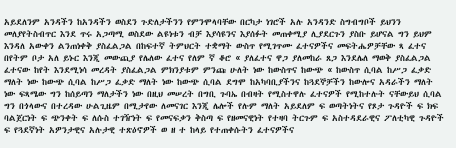አይደለንም አንዳችን ከአንዳችን ወስደን ጉድለታችንን የምንሞላባቸው በርካታ ነገሮች አሉ አንዳንድ ስግብግቦች ይህንን መለያየትስብጥር እንደ ጥሩ አጋጣሚ ወስደው ልዩነቱን ብቻ እያሳዩንና እያሰፉት መጠቀሚያ ሊያደርጉን ያስቡ ይሆናል ግን ይህም እንዳለ አውቀን ልንጠነቀቅ ያስፈልጋል በከፍተኛ ትምህርት ተቋማት ውስጥ የሚገጥሙ ፈተናዎችና መፍትሔዎቻቸው ጻ ፈተና በየትም ቦታ አለ ይኑር እንጂ መውጪያ የሌለው ፈተና የለም ኛ ቆሮ « ያለፈተና ዋጋ ያለመከራ ጸጋ እንደሌለ ማወቅ ያስፈልጋል ፈተናው ከየት እንደሚነሳ መረዳት ያስፈልጋል ምክንያቱም ምንጩ ሁለት ነው ከውስጥና ከውጭ « ከውስጥ ሲባል ከሥጋ ፈቃድ ማለት ነው ከውጭ ሲባል ከሥጋ ፈቃድ ማለት ነው ከውጭ ሲባል ደግሞ ከአካባቢያችንና ከጓደኞቻችን ከውሎና አዳራችን ማለት ነው ፍጻሜው ግን ከሰይጣን ማለታችን ነው በዚህ መሠረት በግቢ ጉባኤ በብዛት የሚስተዋሉ ፈተናዎች የሚከተሉት ናቸውይህ ሲባል ግን በጎላውና በተረዳው ሁልጊዜም በሚታየው ለመናገር እንጂ ሌሎች የሉም ማለት አይደለም ፍ ወጣትነትና የጾታ ጉዳዮች ፍ ክፍ ባልጀርነት ፍ ጭንቀት ፍ ለሱስ ተገዥነት ፍ የመናፍቃን ቅስጣ ፍ የዘመናዊነት የተዛባ ትርጉም ፍ አስተዳደራዊና ፖለቲካዊ ጉዳዮች ፍ የጓደኛነት አዎንታዊና አሉታዊ ተጽዕኖዎች ወ ዘ ተ ከላይ የተጠቀሱትን ፈተናዎችና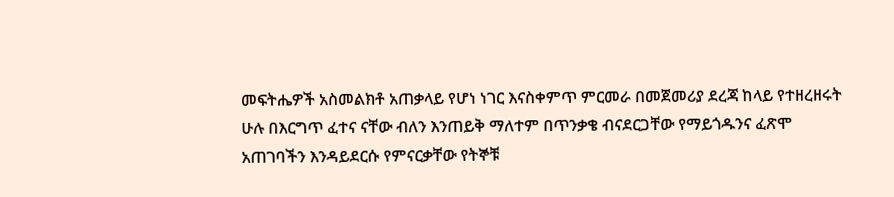መፍትሔዎች አስመልክቶ አጠቃላይ የሆነ ነገር እናስቀምጥ ምርመራ በመጀመሪያ ደረጃ ከላይ የተዘረዘሩት ሁሉ በእርግጥ ፈተና ናቸው ብለን እንጠይቅ ማለተም በጥንቃቄ ብናደርጋቸው የማይጎዱንና ፈጽሞ አጠገባችን እንዳይደርሱ የምናርቃቸው የትኞቹ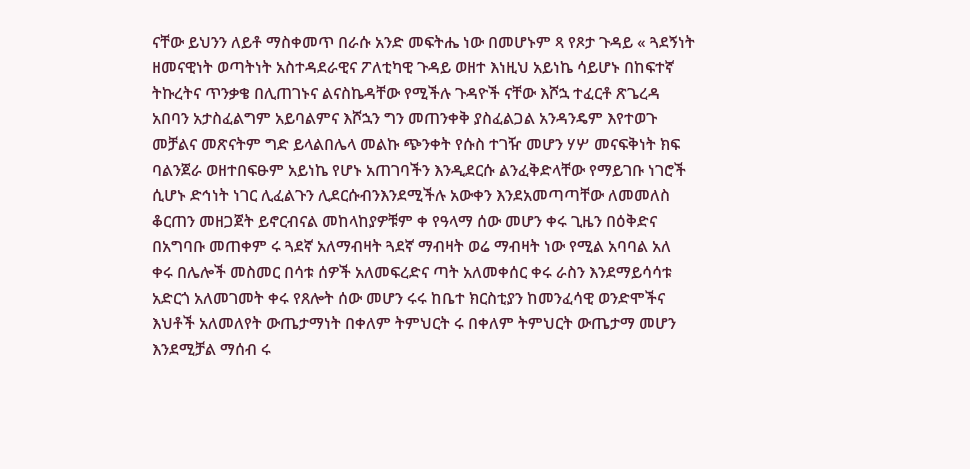ናቸው ይህንን ለይቶ ማስቀመጥ በራሱ አንድ መፍትሔ ነው በመሆኑም ጻ የጾታ ጉዳይ « ጓደኝነት ዘመናዊነት ወጣትነት አስተዳደራዊና ፖለቲካዊ ጉዳይ ወዘተ እነዚህ አይነኬ ሳይሆኑ በከፍተኛ ትኩረትና ጥንቃቄ በሊጠገኑና ልናስኬዳቸው የሚችሉ ጉዳዮች ናቸው እሾኋ ተፈርቶ ጽጌረዳ አበባን አታስፈልግም አይባልምና እሾኋን ግን መጠንቀቅ ያስፈልጋል አንዳንዴም እየተወጉ መቻልና መጽናትም ግድ ይላልበሌላ መልኩ ጭንቀት የሱስ ተገዥ መሆን ሃሦ መናፍቅነት ክፍ ባልንጀራ ወዘተበፍፁም አይነኬ የሆኑ አጠገባችን እንዲደርሱ ልንፈቅድላቸው የማይገቡ ነገሮች ሲሆኑ ድኅነት ነገር ሊፈልጉን ሊደርሱብንእንደሚችሉ አውቀን እንደአመጣጣቸው ለመመለስ ቆርጠን መዘጋጀት ይኖርብናል መከላከያዎቹም ቀ የዓላማ ሰው መሆን ቀሩ ጊዜን በዕቅድና በአግባቡ መጠቀም ሩ ጓደኛ አለማብዛት ጓደኛ ማብዛት ወሬ ማብዛት ነው የሚል አባባል አለ ቀሩ በሌሎች መስመር በሳቱ ሰዎች አለመፍረድና ጣት አለመቀሰር ቀሩ ራስን እንደማይሳሳቱ አድርጎ አለመገመት ቀሩ የጸሎት ሰው መሆን ሩሩ ከቤተ ክርስቲያን ከመንፈሳዊ ወንድሞችና እህቶች አለመለየት ውጤታማነት በቀለም ትምህርት ሩ በቀለም ትምህርት ውጤታማ መሆን እንደሚቻል ማሰብ ሩ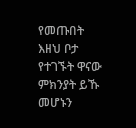የመጡበት እዘህ ቦታ የተገኙት ዋናው ምክንያት ይኹ መሆኑን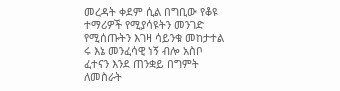መረዳት ቀደም ሲል በግቢው የቆዩ ተማሪዎች የሚያሳዩትን መንገድ የሚሰጡትን እገዛ ሳይንቁ መከታተል ሩ እኔ መንፈሳዊ ነኝ ብሎ አስቦ ፈተናን እንደ ጠንቋይ በግምት ለመስራት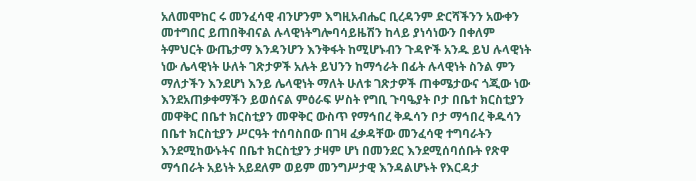አለመሞከር ሩ መንፈሳዊ ብንሆንም እግዚአብሔር ቢረዳንም ድርሻችንን አውቀን መተግበር ይጠበቅብናል ሉላዊነትግሎባሳይዜሽን ከላይ ያነሳነውን በቀለም ትምህርት ውጤታማ እንዳንሆን እንቅፋት ከሚሆኑብን ጉዳዮች አንዱ ይህ ሉላዊነት ነው ሌላዊነት ሁለት ገጽታዎች አሉት ይህንን ከማኅራት በፊት ሉላዊነት ስንል ምን ማለታችን እንደሆነ እንይ ሌላዊነት ማለት ሁለቱ ገጽታዎች ጠቀሜታውና ጎጂው ነው እንደአጠቃቀማችን ይወሰናል ምዕራፍ ሦስት የግቢ ጉባዔያት ቦታ በቤተ ክርስቲያን መዋቅር በቤተ ክርስቲያን መዋቅር ውስጥ የማኅበረ ቅዱሳን ቦታ ማኅበረ ቅዱሳን በቤተ ክርስቲያን ሥርዓት ተሰባስበው በገዛ ፈቃዳቸው መንፈሳዊ ተግባራትን እንደሚከውኑትና በቤተ ክርስቲያን ታዛም ሆነ በመንደር እንደሚሰባሰቡት የጽዋ ማኅበራት አይነት አይደለም ወይም መንግሥታዊ እንዳልሆኑት የእርዳታ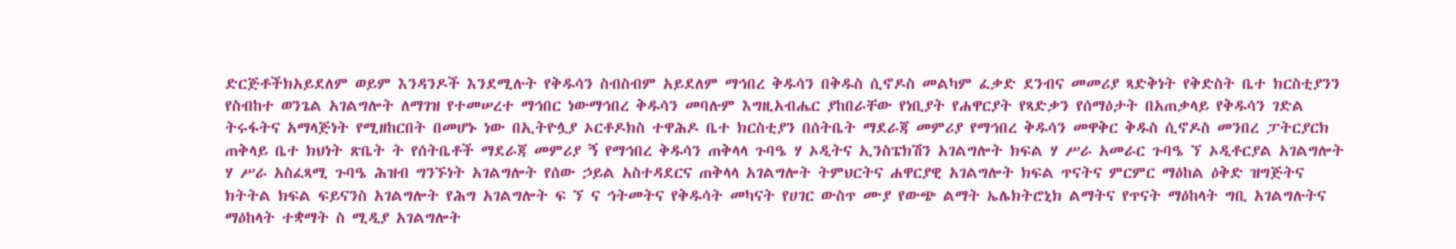ድርጅቶችክአይደለም ወይም እንዳንዶች እንደሚሉት የቅዱሳን ስብስብም አይደለም ማኅበረ ቅዱሳን በቅዱስ ሲኖዶስ መልካም ፈቃድ ደንብና መመሪያ ጻድቅነት የቅድስት ቤተ ክርስቲያንን የስብከተ ወንጌል አገልግሎት ለማገዝ የተመሠረተ ማኅበር ነውማኅበረ ቅዱሳን መባሉም እግዚአብሔር ያከበራቸው የነቢያት የሐዋርያት የጻድቃን የሰማዕታት በአጠቃላይ የቅዱሳን ገድል ትሩፋትና አማላጅነት የሚዘከርበት በመሆኑ ነው በኢትዮሏያ ኦርቶዶክስ ተዋሕዶ ቤተ ክርስቲያን በሰትቤት ማደራጃ መምሪያ የማኅበረ ቅዱሳን መዋቅር ቅዱስ ሲኖዶስ መንበረ ፓትርያርክ ጠቅላይ ቤተ ክህነት ጽቤት ት የሰትቤቶች ማደራጃ መምሪያ ኝ የማኅበረ ቅዱሳን ጠቅላላ ጉባዔ ሃ ኦዲትና ኢንስፔክሽን አገልግሎት ክፍል ሃ ሥራ አመራር ጉባዔ ኘ ኦዲቶርያል አገልግሎት ሃ ሥራ አስፈጻሚ ጉባዔ ሕዝብ ግንኙነት አገልግሎት የሰው ኃይል አስተዳደርና ጠቅላላ አገልግሎት ትምህርትና ሐዋርያዊ አገልግሎት ክፍል ጥናትና ምርምር ማዕከል ዕቅድ ዝግጅትና ክትትል ክፍል ፍይናንስ አገልግሎት የሕግ አገልግሎት ፍ ኘ ና ኅትመትና የቅዱሳት መካናት የሀገር ውስጥ ሙያ የውጭ ልማት ኤሌክትሮኒክ ልማትና የጥናት ማዕከላት ግቢ አገልግሉትና ማዕከላት ተቋማት ስ ሚዲያ አገልግሎት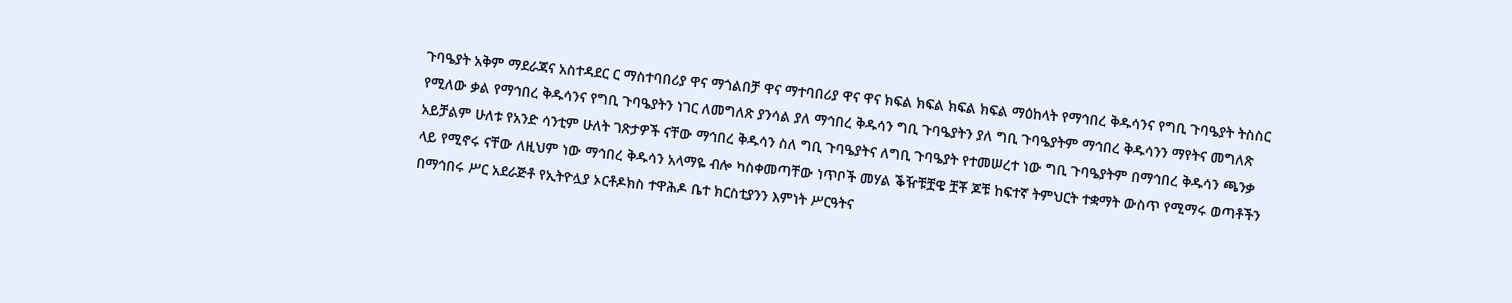ጉባዔያት አቅም ማደራጃና አስተዳደር ር ማስተባበሪያ ዋና ማጎልበቻ ዋና ማተባበሪያ ዋና ዋና ክፍል ክፍል ክፍል ክፍል ማዕከላት የማኅበረ ቅዱሳንና የግቢ ጉባዔያት ትስስር የሚለው ቃል የማኅበረ ቅዱሳንና የግቢ ጉባዔያትን ነገር ለመግለጽ ያንሳል ያለ ማኅበረ ቅዱሳን ግቢ ጉባዔያትን ያለ ግቢ ጉባዔያትም ማኅበረ ቅዱሳንን ማየትና መግለጽ አይቻልም ሁለቱ የአንድ ሳንቲም ሁለት ገጽታዎች ናቸው ማኅበረ ቅዱሳን ስለ ግቢ ጉባዔያትና ለግቢ ጉባዔያት የተመሠረተ ነው ግቢ ጉባዔያትም በማኅበረ ቅዱሳን ጫንቃ ላይ የሚኖሩ ናቸው ለዚህም ነው ማኅበረ ቅዱሳን አላማዬ ብሎ ካስቀመጣቸው ነጥቦች መሃል ቕዥቹቿዌ ቿቾ ጆቹ ከፍተኛ ትምህርት ተቋማት ውስጥ የሚማሩ ወጣቶችን በማኅበሩ ሥር አደራጅቶ የኢትዮሏያ ኦርቶዶክስ ተዋሕዶ ቤተ ክርስቲያንን እምነት ሥርዓትና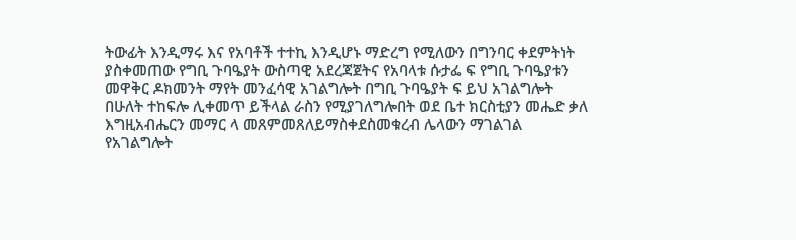ትውፊት እንዲማሩ እና የአባቶች ተተኪ እንዲሆኑ ማድረግ የሚለውን በግንባር ቀደምትነት ያስቀመጠው የግቢ ጉባዔያት ውስጣዊ አደረጃጀትና የአባላቱ ሱታፌ ፍ የግቢ ጉባዔያቱን መዋቅር ዶክመንት ማየት መንፈሳዊ አገልግሎት በግቢ ጉባዔያት ፍ ይህ አገልግሎት በሁለት ተከፍሎ ሊቀመጥ ይችላል ራስን የሚያገለግሎበት ወደ ቤተ ክርስቲያን መሔድ ቃለ እግዚአብሔርን መማር ላ መጸምመጸለይማስቀደስመቁረብ ሌላውን ማገልገል የአገልግሎት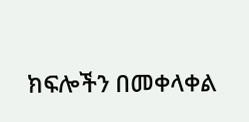ክፍሎችን በመቀላቀል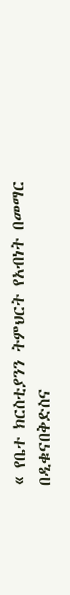« የቤተ ክርስቲያንን ትምህርት የአብነት በመማር በዲቁናበቅድስና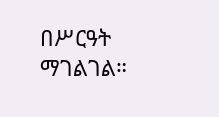በሥርዓት ማገልገል።